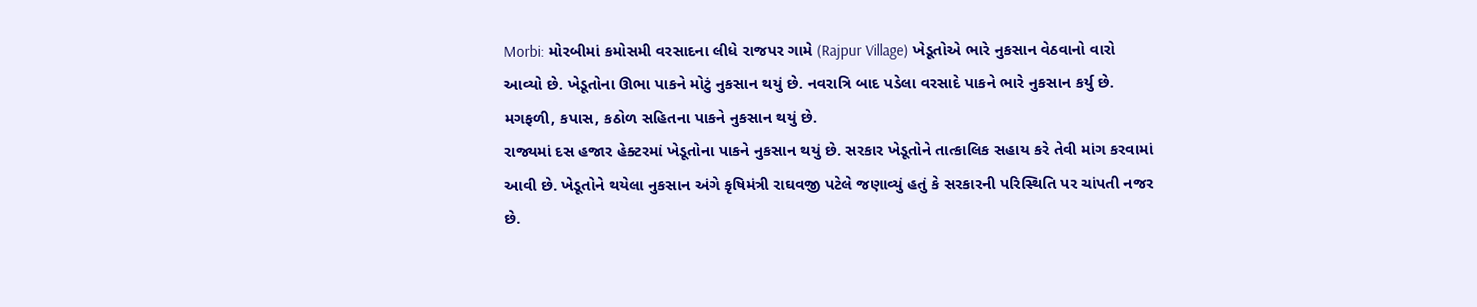Morbi: મોરબીમાં કમોસમી વરસાદના લીધે રાજપર ગામે (Rajpur Village) ખેડૂતોએ ભારે નુકસાન વેઠવાનો વારો આવ્યો છે. ખેડૂતોના ઊભા પાકને મોટું નુકસાન થયું છે. નવરાત્રિ બાદ પડેલા વરસાદે પાકને ભારે નુકસાન કર્યુ છે. મગફળી, કપાસ, કઠોળ સહિતના પાકને નુકસાન થયું છે.
રાજ્યમાં દસ હજાર હેક્ટરમાં ખેડૂતોના પાકને નુકસાન થયું છે. સરકાર ખેડૂતોને તાત્કાલિક સહાય કરે તેવી માંગ કરવામાં આવી છે. ખેડૂતોને થયેલા નુકસાન અંગે કૃષિમંત્રી રાઘવજી પટેલે જણાવ્યું હતું કે સરકારની પરિસ્થિતિ પર ચાંપતી નજર છે.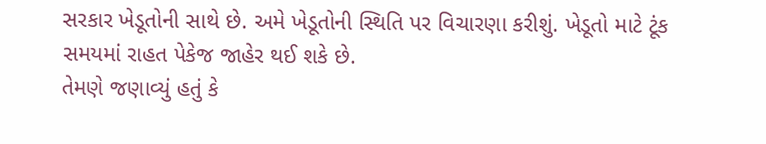સરકાર ખેડૂતોની સાથે છે. અમે ખેડૂતોની સ્થિતિ પર વિચારણા કરીશું. ખેડૂતો માટે ટૂંક સમયમાં રાહત પેકેજ જાહેર થઈ શકે છે.
તેમણે જણાવ્યું હતું કે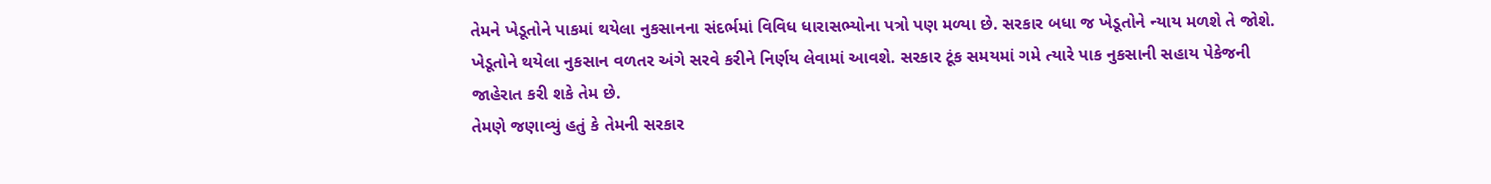તેમને ખેડૂતોને પાકમાં થયેલા નુકસાનના સંદર્ભમાં વિવિધ ધારાસભ્યોના પત્રો પણ મળ્યા છે. સરકાર બધા જ ખેડૂતોને ન્યાય મળશે તે જોશે. ખેડૂતોને થયેલા નુકસાન વળતર અંગે સરવે કરીને નિર્ણય લેવામાં આવશે. સરકાર ટૂંક સમયમાં ગમે ત્યારે પાક નુકસાની સહાય પેકેજની જાહેરાત કરી શકે તેમ છે.
તેમણે જણાવ્યું હતું કે તેમની સરકાર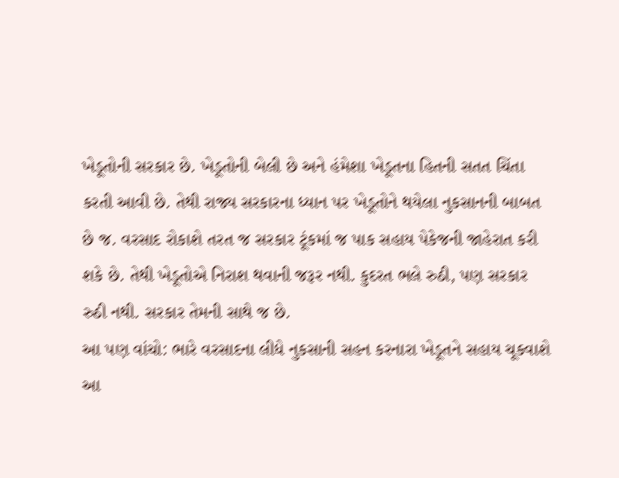ખેડૂતોની સરકાર છે. ખેડૂતોની બેલી છે અને હંમેશા ખેડૂતના હિતની સતત ચિંતા કરતી આવી છે. તેથી રાજ્ય સરકારના ધ્યાન પર ખેડૂતોને થયેલા નુકસાનની બાબત છે જ. વરસાદ રોકાશે તરત જ સરકાર ટૂંકમાં જ પાક સહાય પેકેજની જાહેરાત કરી શકે છે. તેથી ખેડૂતોએ નિરાશ થવાની જરૂર નથી. કુદરત ભલે રુઠી, પણ સરકાર રુઠી નથી. સરકાર તેમની સાથે જ છે.
આ પણ વાંચો: ભારે વરસાદના લીધે નુકસાની સહન કરનારા ખેડૂતને સહાય ચૂકવાશે
આ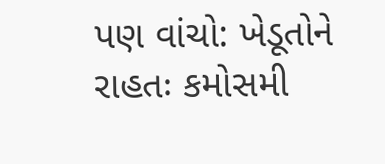પણ વાંચો: ખેડૂતોને રાહતઃ કમોસમી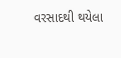વરસાદથી થયેલા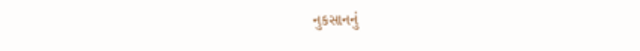નુકસાનનું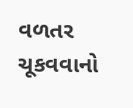વળતર ચૂકવવાનો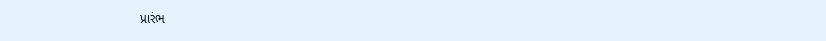પ્રારંભ